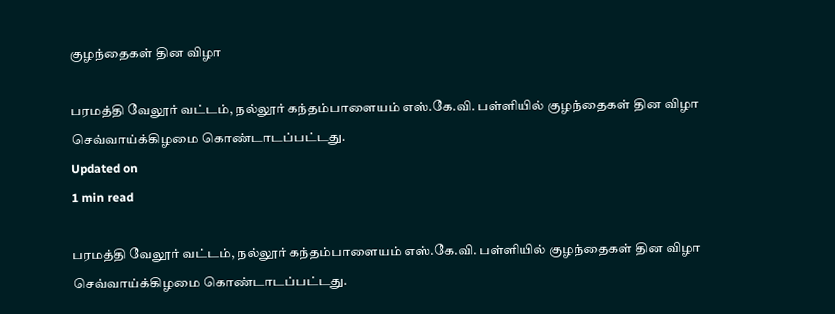குழந்தைகள் தின விழா

பரமத்தி வேலூர் வட்டம், நல்லூர் கந்தம்பாளையம் எஸ்.கே.வி. பள்ளியில் குழந்தைகள் தின விழா செவ்வாய்க்கிழமை கொண்டாடப்பட்டது.
Updated on
1 min read

பரமத்தி வேலூர் வட்டம், நல்லூர் கந்தம்பாளையம் எஸ்.கே.வி. பள்ளியில் குழந்தைகள் தின விழா செவ்வாய்க்கிழமை கொண்டாடப்பட்டது.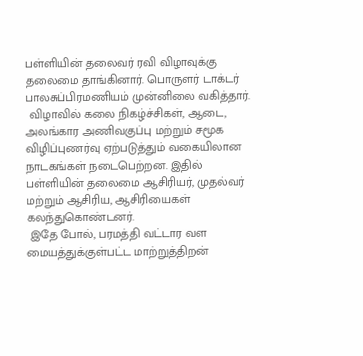பள்ளியின் தலைவர் ரவி விழாவுக்கு தலைமை தாங்கினார். பொருளர் டாக்டர் பாலசுப்பிரமணியம் முன்னிலை வகித்தார்.
 விழாவில் கலை நிகழ்ச்சிகள், ஆடை, அலங்கார அணிவகுப்பு மற்றும் சமூக விழிப்புணர்வு ஏற்படுத்தும் வகையிலான நாடகங்கள் நடைபெற்றன. இதில் பள்ளியின் தலைமை ஆசிரியர், முதல்வர் மற்றும் ஆசிரிய, ஆசிரியைகள் கலந்துகொண்டனர்.
 இதே போல், பரமத்தி வட்டார வள மையத்துக்குள்பட்ட மாற்றுத்திறன்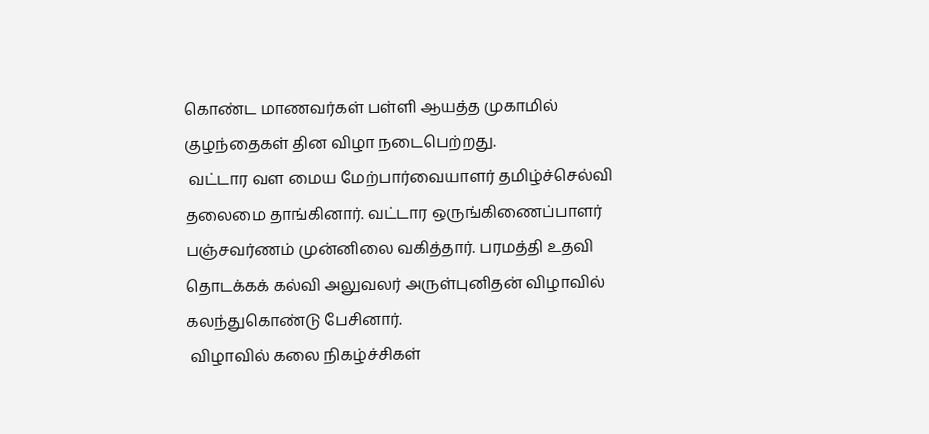கொண்ட மாணவர்கள் பள்ளி ஆயத்த முகாமில் குழந்தைகள் தின விழா நடைபெற்றது.
 வட்டார வள மைய மேற்பார்வையாளர் தமிழ்ச்செல்வி தலைமை தாங்கினார். வட்டார ஒருங்கிணைப்பாளர் பஞ்சவர்ணம் முன்னிலை வகித்தார். பரமத்தி உதவி தொடக்கக் கல்வி அலுவலர் அருள்புனிதன் விழாவில் கலந்துகொண்டு பேசினார்.
 விழாவில் கலை நிகழ்ச்சிகள்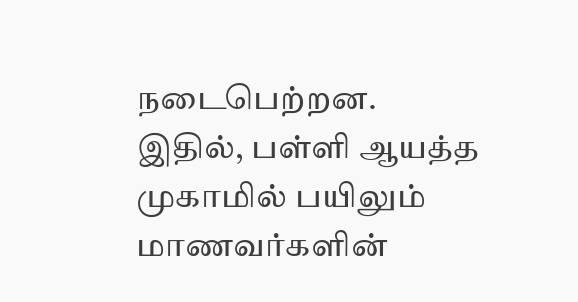நடைபெற்றன. இதில், பள்ளி ஆயத்த முகாமில் பயிலும் மாணவர்களின்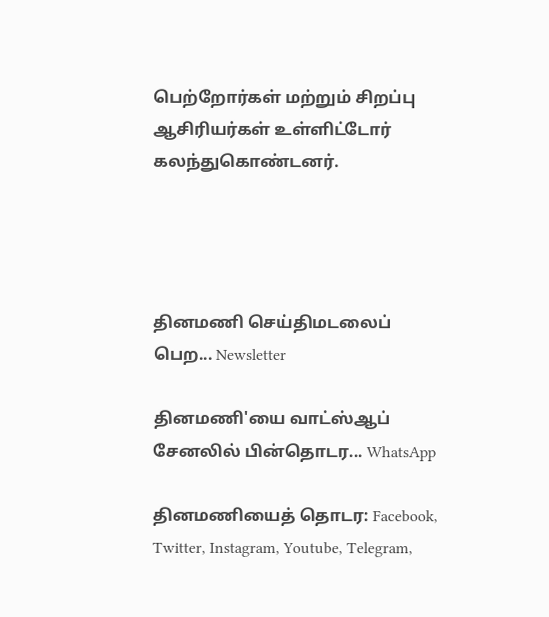பெற்றோர்கள் மற்றும் சிறப்பு ஆசிரியர்கள் உள்ளிட்டோர் கலந்துகொண்டனர்.




தினமணி செய்திமடலைப் பெற... Newsletter

தினமணி'யை வாட்ஸ்ஆப் சேனலில் பின்தொடர... WhatsApp

தினமணியைத் தொடர: Facebook, Twitter, Instagram, Youtube, Telegram,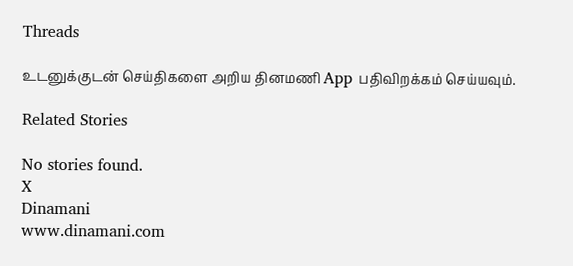Threads

உடனுக்குடன் செய்திகளை அறிய தினமணி App பதிவிறக்கம் செய்யவும்.

Related Stories

No stories found.
X
Dinamani
www.dinamani.com